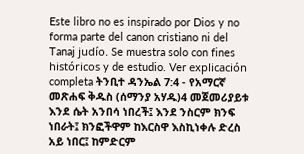Este libro no es inspirado por Dios y no forma parte del canon cristiano ni del Tanaj judío. Se muestra solo con fines históricos y de estudio. Ver explicación completa ትንቢተ ዳንኤል 7:4 - የአማርኛ መጽሐፍ ቅዱስ (ሰማንያ አሃዱ)4 መጀመሪያይቱ እንደ ሴት አንበሳ ነበረች፤ እንደ ንስርም ክንፍ ነበራት፤ ክንፎችዋም ከእርስዋ እስኪነቀሉ ድረስ አይ ነበር፤ ከምድርም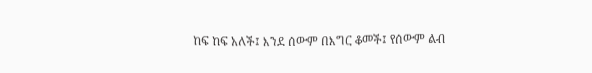ከፍ ከፍ አለች፤ እንደ ሰውም በእግር ቆመች፤ የሰውም ልብ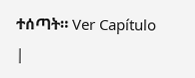ተሰጣት። Ver Capítulo |